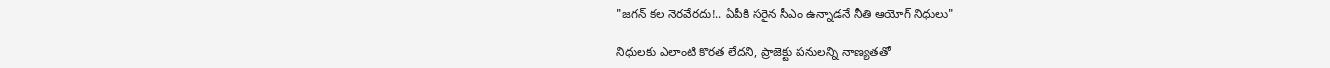"జగన్ కల నెరవేరదు!.. ఏపీకి సరైన సీఎం ఉన్నాడనే నీతి ఆయోగ్ నిధులు"

నిధులకు ఎలాంటి కొరత లేదని, ప్రాజెక్టు పనులన్ని నాణ్యతతో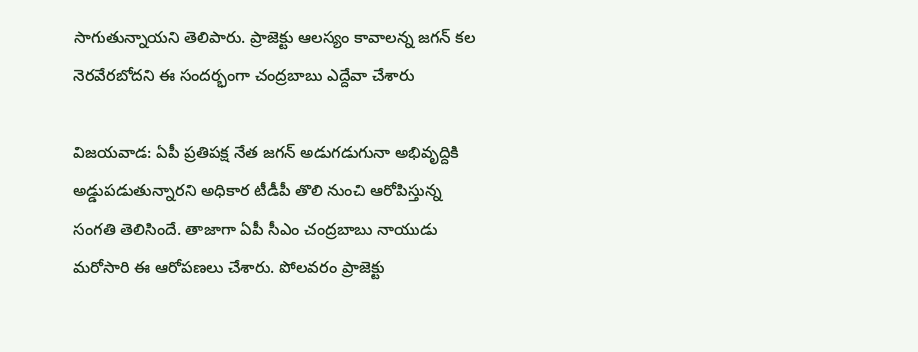సాగుతున్నాయని తెలిపారు. ప్రాజెక్టు ఆలస్యం కావాలన్న జగన్ కల నెరవేరబోదని ఈ సందర్భంగా చంద్రబాబు ఎద్దేవా చేశారు

విజయవాడ: ఏపీ ప్రతిపక్ష నేత జగన్ అడుగడుగునా అభివృద్దికి అడ్డుపడుతున్నారని అధికార టీడీపీ తొలి నుంచి ఆరోపిస్తున్న సంగతి తెలిసిందే. తాజాగా ఏపీ సీఎం చంద్రబాబు నాయుడు మరోసారి ఈ ఆరోపణలు చేశారు. పోలవరం ప్రాజెక్టు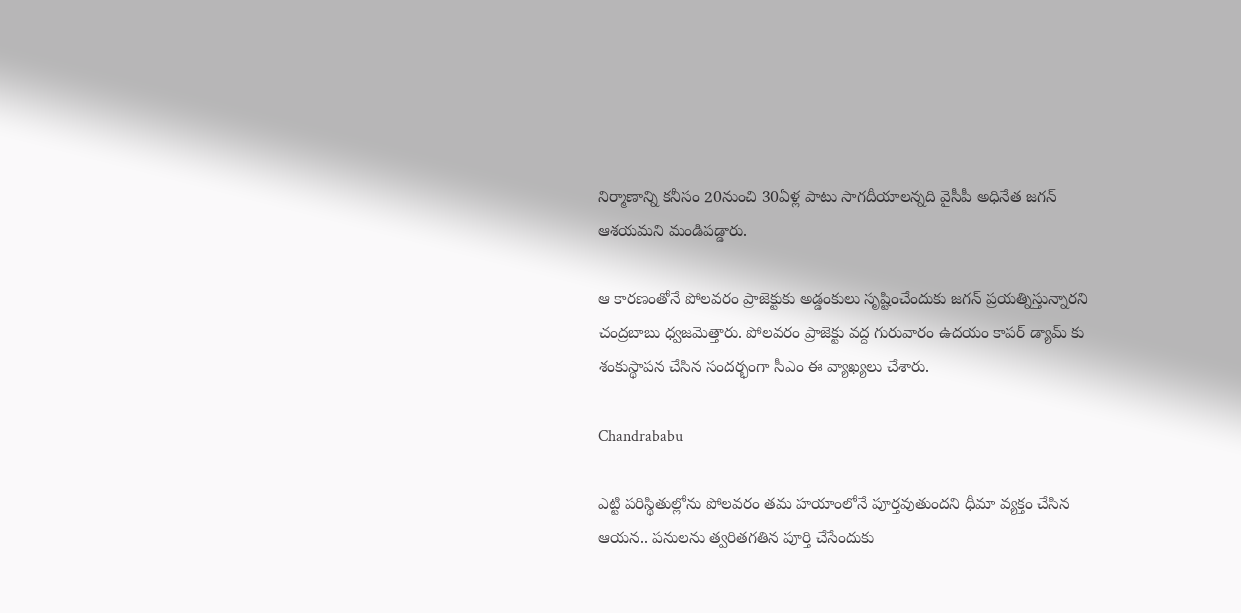నిర్మాణాన్ని కనీసం 20నుంచి 30ఏళ్ల పాటు సాగదీయాలన్నది వైసీపీ అధినేత జగన్ ఆశయమని మండిపడ్డారు.

ఆ కారణంతోనే పోలవరం ప్రాజెక్టుకు అడ్డంకులు సృష్టించేందుకు జగన్ ప్రయత్నిస్తున్నారని చంద్రబాబు ధ్వజమెత్తారు. పోలవరం ప్రాజెక్టు వద్ద గురువారం ఉదయం కాపర్ డ్యామ్ కు శంకుస్థాపన చేసిన సందర్భంగా సీఎం ఈ వ్యాఖ్యలు చేశారు.

Chandrababu

ఎట్టి పరిస్థితుల్లోను పోలవరం తమ హయాంలోనే పూర్తవుతుందని ధీమా వ్యక్తం చేసిన ఆయన.. పనులను త్వరితగతిన పూర్తి చేసేందుకు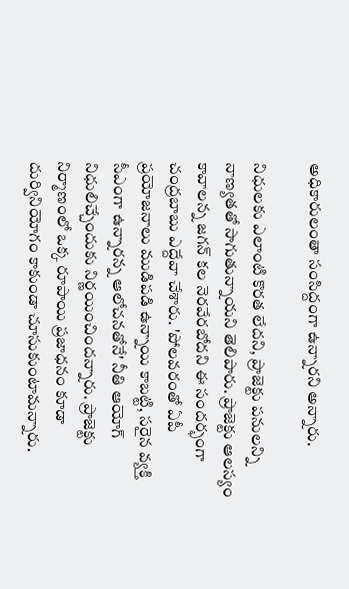అధికారులంతా సంసిద్దంగా ఉన్నారని అన్నారు.

నిధులకు ఎలాంటి కొరత లేదని, ప్రాజెక్టు పనులన్ని నాణ్యతతో సాగుతున్నాయని తెలిపారు. ప్రాజెక్టు ఆలస్యం కావాలన్న జగన్ కల నెరవేరబోదని ఈ సందర్భంగా చంద్రబాబు ఎద్దేవా చేశారు. 'పోలవరంతో ఏపీ ప్రయోజనాలు ముడిపడి ఉన్నాయి కాబట్టి, సరైన వ్యక్తి సీఎంగా ఉన్నారన్న ఆలోచనతోనే' నీతి ఆయోగ్ నిధులిచ్చేందుకు నిర్ణయించిందన్నారు. ప్రాజెక్టు నిర్మాణంలో ఒక్క రూపాయి ప్రజాధనం కూడా దుర్వినియోగం కాకుండా చూసుకుంటామన్నారు.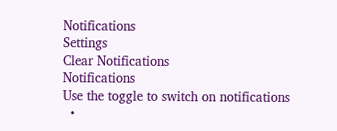Notifications
Settings
Clear Notifications
Notifications
Use the toggle to switch on notifications
  •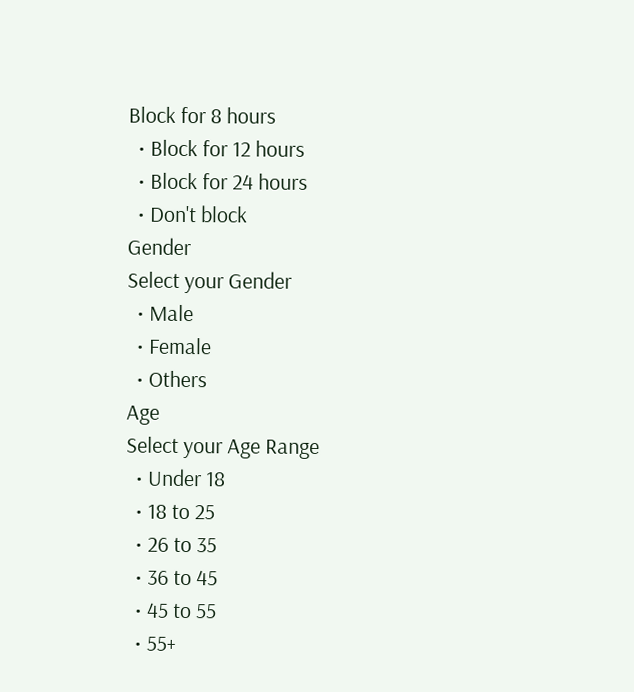Block for 8 hours
  • Block for 12 hours
  • Block for 24 hours
  • Don't block
Gender
Select your Gender
  • Male
  • Female
  • Others
Age
Select your Age Range
  • Under 18
  • 18 to 25
  • 26 to 35
  • 36 to 45
  • 45 to 55
  • 55+